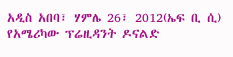አዲስ አበባ፣ ሃምሌ 26፣ 2012(ኤፍ ቢ ሲ) የአሜሪካው ፕሬዚዳንት ዶናልድ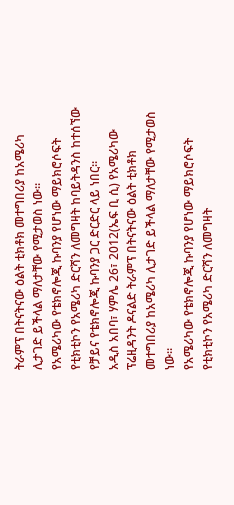ትራምፕ በትናትናው ዕልት ቲክቶክ መተግበሪያ ከአሜሪካ ሊታገድ ይችላል ማለታቸው የሚታወስ ነው።
የአሜሪካው የቴክኖሎጂ ኩባንያ የሆነው ማይክሮሶፍት የቲክቲኮን የአሜሪካ ድርሻን ለመግዛት ከባይትዳንስ ከተሰኘው የቻይና የቴክኖሎጂ ኩባንያ ጋር ድርድር ላይ ነበር።
አዲስ አበባ፣ ሃምሌ 26፣ 2012(ኤፍ ቢ ሲ) የአሜሪካው ፕሬዚዳንት ዶናልድ ትራምፕ በትናትናው ዕልት ቲክቶክ መተግበሪያ ከአሜሪካ ሊታገድ ይችላል ማለታቸው የሚታወስ ነው።
የአሜሪካው የቴክኖሎጂ ኩባንያ የሆነው ማይክሮሶፍት የቲክቲኮን የአሜሪካ ድርሻን ለመግዛት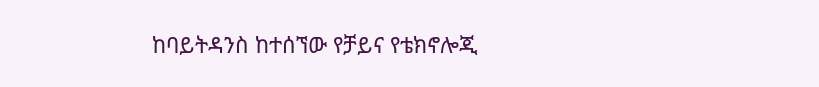ከባይትዳንስ ከተሰኘው የቻይና የቴክኖሎጂ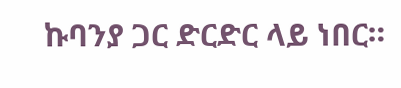ኩባንያ ጋር ድርድር ላይ ነበር።